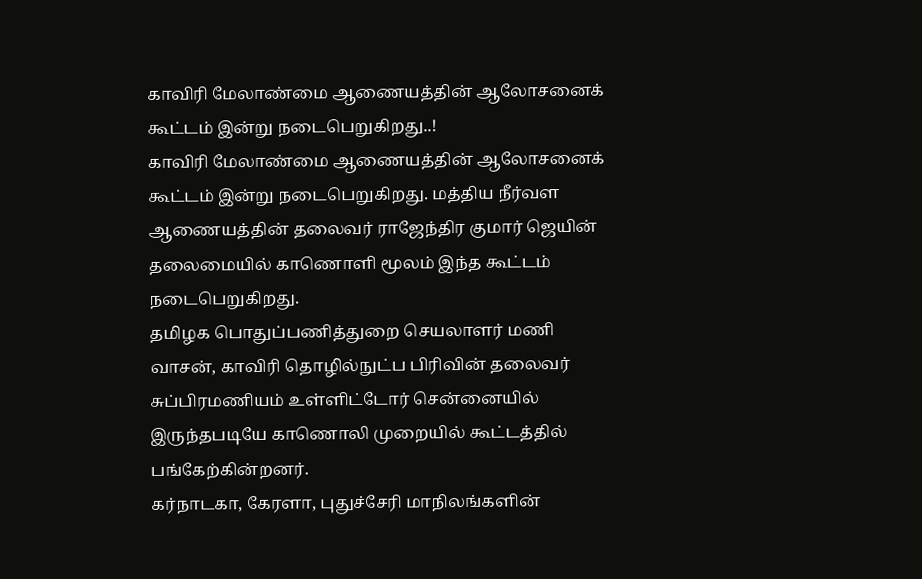காவிரி மேலாண்மை ஆணையத்தின் ஆலோசனைக் கூட்டம் இன்று நடைபெறுகிறது..!
காவிரி மேலாண்மை ஆணையத்தின் ஆலோசனைக் கூட்டம் இன்று நடைபெறுகிறது. மத்திய நீர்வள ஆணையத்தின் தலைவர் ராஜேந்திர குமார் ஜெயின் தலைமையில் காணொளி மூலம் இந்த கூட்டம் நடைபெறுகிறது.
தமிழக பொதுப்பணித்துறை செயலாளர் மணி வாசன், காவிரி தொழில்நுட்ப பிரிவின் தலைவர் சுப்பிரமணியம் உள்ளிட்டோர் சென்னையில் இருந்தபடியே காணொலி முறையில் கூட்டத்தில் பங்கேற்கின்றனர்.
கர்நாடகா, கேரளா, புதுச்சேரி மாநிலங்களின்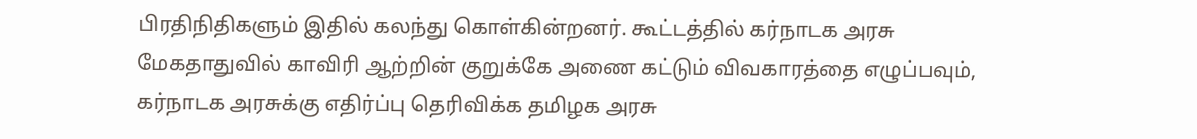பிரதிநிதிகளும் இதில் கலந்து கொள்கின்றனர். கூட்டத்தில் கர்நாடக அரசு மேகதாதுவில் காவிரி ஆற்றின் குறுக்கே அணை கட்டும் விவகாரத்தை எழுப்பவும், கர்நாடக அரசுக்கு எதிர்ப்பு தெரிவிக்க தமிழக அரசு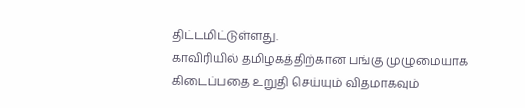திட்டமிட்டுள்ளது.
காவிரியில் தமிழகத்திற்கான பங்கு முழுமையாக கிடைப்பதை உறுதி செய்யும் விதமாகவும்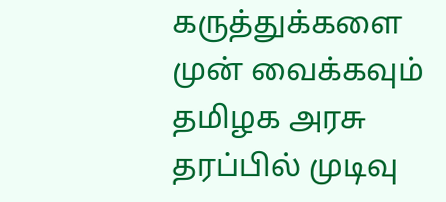கருத்துக்களை முன் வைக்கவும் தமிழக அரசு தரப்பில் முடிவு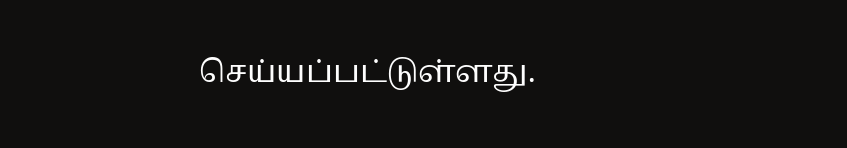செய்யப்பட்டுள்ளது.